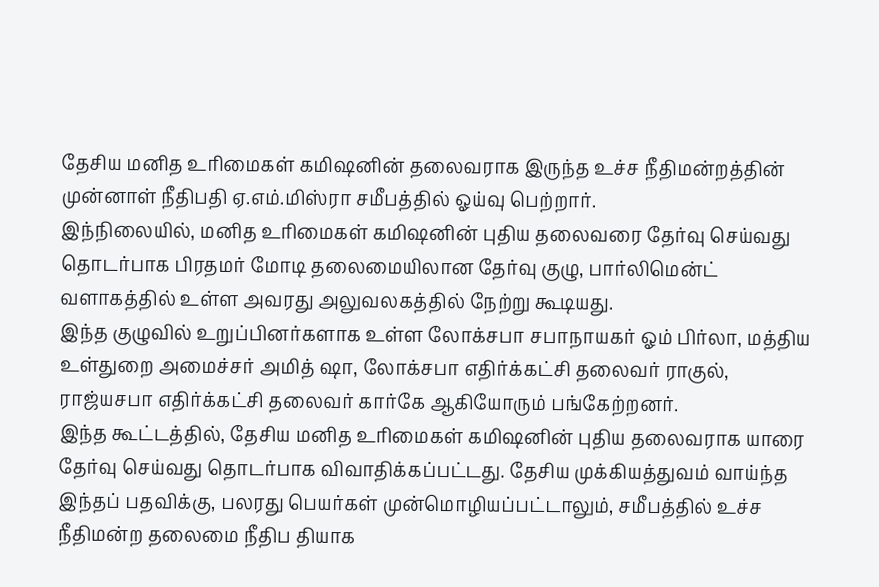தேசிய மனித உரிமைகள் கமிஷனின் தலைவராக இருந்த உச்ச நீதிமன்றத்தின் முன்னாள் நீதிபதி ஏ.எம்.மிஸ்ரா சமீபத்தில் ஓய்வு பெற்றார்.
இந்நிலையில், மனித உரிமைகள் கமிஷனின் புதிய தலைவரை தேர்வு செய்வது தொடர்பாக பிரதமர் மோடி தலைமையிலான தேர்வு குழு, பார்லிமென்ட் வளாகத்தில் உள்ள அவரது அலுவலகத்தில் நேற்று கூடியது.
இந்த குழுவில் உறுப்பினர்களாக உள்ள லோக்சபா சபாநாயகர் ஓம் பிர்லா, மத்திய உள்துறை அமைச்சர் அமித் ஷா, லோக்சபா எதிர்க்கட்சி தலைவர் ராகுல், ராஜ்யசபா எதிர்க்கட்சி தலைவர் கார்கே ஆகியோரும் பங்கேற்றனர்.
இந்த கூட்டத்தில், தேசிய மனித உரிமைகள் கமிஷனின் புதிய தலைவராக யாரை தேர்வு செய்வது தொடர்பாக விவாதிக்கப்பட்டது. தேசிய முக்கியத்துவம் வாய்ந்த இந்தப் பதவிக்கு, பலரது பெயர்கள் முன்மொழியப்பட்டாலும், சமீபத்தில் உச்ச நீதிமன்ற தலைமை நீதிப தியாக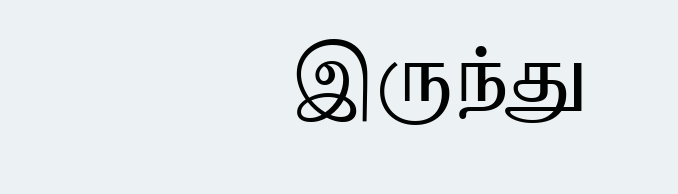இருந்து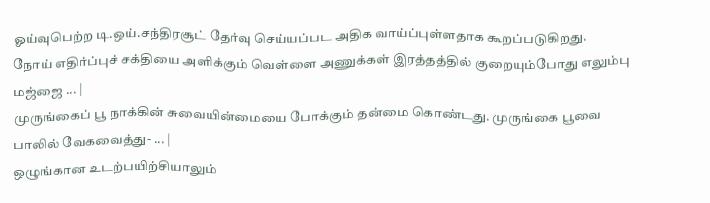ஓய்வுபெற்ற டி.ஒய்.சந்திரசூட் தேர்வு செய்யப்பட அதிக வாய்ப்புள்ளதாக கூறப்படுகிறது.
நோய் எதிர்ப்புச் சக்தியை அளிக்கும் வெள்ளை அணுக்கள் இரத்தத்தில் குறையும்போது எலும்பு மஜ்ஜை ... |
முருங்கைப் பூ நாக்கின் சுவையின்மையை போக்கும் தன்மை கொண்டது. முருங்கை பூவை பாலில் வேகவைத்து- ... |
ஒழுங்கான உடற்பயிற்சியாலும்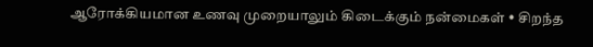ஆரோக்கியமான உணவு முறையாலும் கிடைக்கும் நன்மைகள் • சிறந்த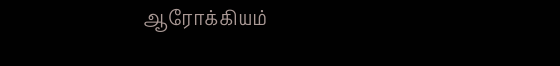ஆரோக்கியம்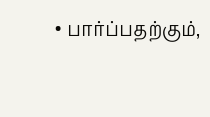• பார்ப்பதற்கும்,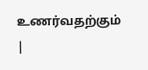உணர்வதற்கும் |